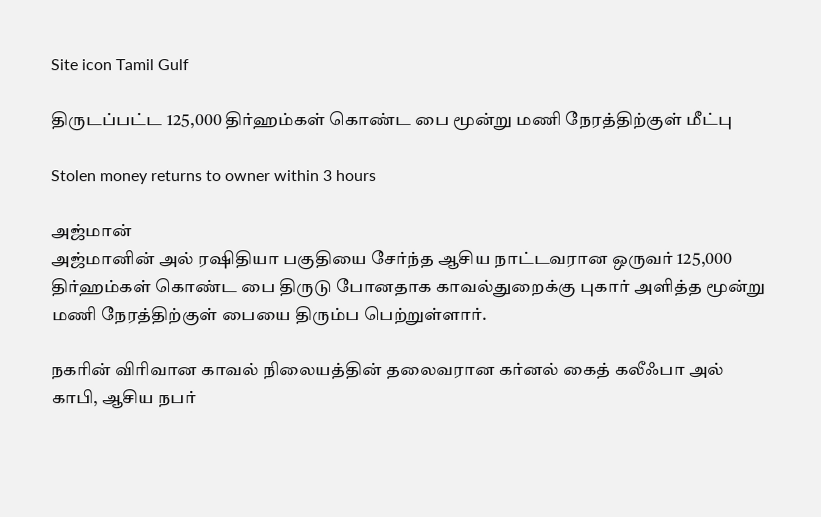Site icon Tamil Gulf

திருடப்பட்ட 125,000 திர்ஹம்கள் கொண்ட பை மூன்று மணி நேரத்திற்குள் மீட்பு

Stolen money returns to owner within 3 hours

அஜ்மான்
அஜ்மானின் அல் ரஷிதியா பகுதியை சேர்ந்த ஆசிய நாட்டவரான ஒருவர் 125,000 திர்ஹம்கள் கொண்ட பை திருடு போனதாக காவல்துறைக்கு புகார் அளித்த மூன்று மணி நேரத்திற்குள் பையை திரும்ப பெற்றுள்ளார்.

நகரின் விரிவான காவல் நிலையத்தின் தலைவரான கர்னல் கைத் கலீஃபா அல் காபி, ஆசிய நபர்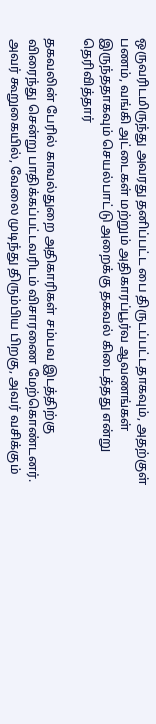ஒருவரிடமிருந்து அவரது தனிப்பட்ட பை திருடப்பட்டதாகவும், அதற்குள் பணம், வங்கி அட்டைகள் மற்றும் அதிகாரப்பூர்வ ஆவணங்கள் இருந்ததாகவும் செயல்பாட்டு அறைக்கு தகவல் கிடைத்தது என்று தெரிவித்தார்

தகவலின் பேரில் காவல்துறை அதிகாரிகள் சம்பவ இடத்திற்கு விரைந்து சென்று பாதிக்கப்பட்டவரிடம் விசாரணை மேற்கொண்டனர். அவர் கூறுகையில், வேலை முடிந்து திரும்பிய பிறகு, அவர் வசிக்கும்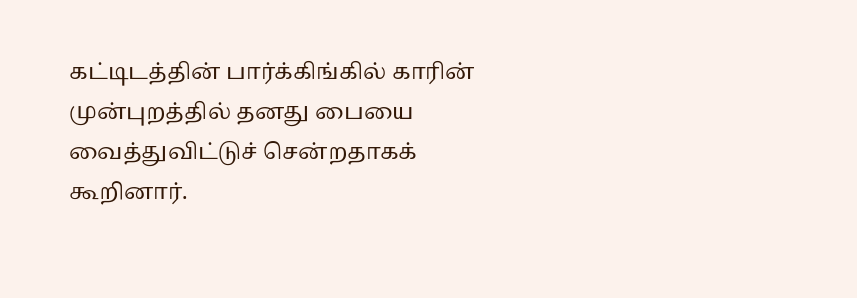கட்டிடத்தின் பார்க்கிங்கில் காரின் முன்புறத்தில் தனது பையை வைத்துவிட்டுச் சென்றதாகக் கூறினார்.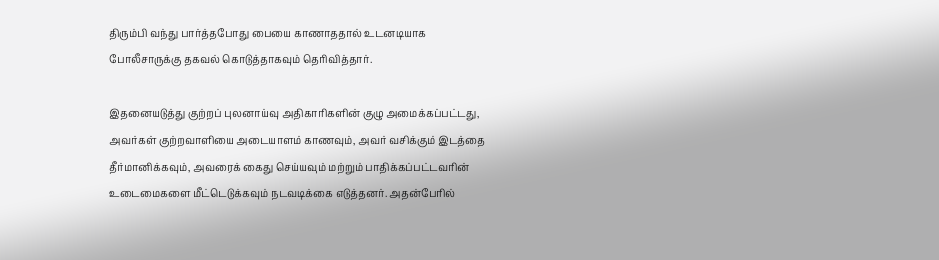திரும்பி வந்து பார்த்தபோது பையை காணாததால் உடனடியாக போலீசாருக்கு தகவல் கொடுத்தாகவும் தெரிவித்தார்.

இதனையடுத்து குற்றப் புலனாய்வு அதிகாரிகளின் குழு அமைக்கப்பட்டது, அவர்கள் குற்றவாளியை அடையாளம் காணவும், அவர் வசிக்கும் இடத்தை தீர்மானிக்கவும், அவரைக் கைது செய்யவும் மற்றும் பாதிக்கப்பட்டவரின் உடைமைகளை மீட்டெடுக்கவும் நடவடிக்கை எடுத்தனர். அதன்பேரில்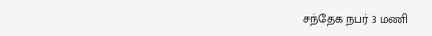சந்தேக நபர் 3 மணி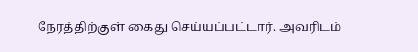நேரத்திற்குள் கைது செய்யப்பட்டார். அவரிடம்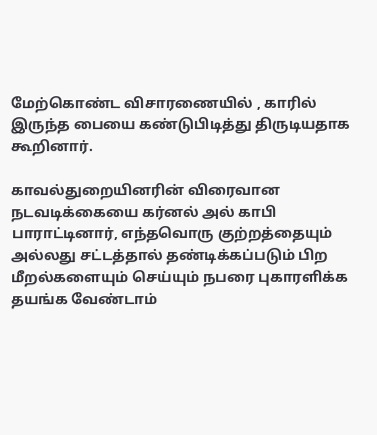மேற்கொண்ட விசாரணையில் , காரில் இருந்த பையை கண்டுபிடித்து திருடியதாக கூறினார்.

காவல்துறையினரின் விரைவான நடவடிக்கையை கர்னல் அல் காபி பாராட்டினார், எந்தவொரு குற்றத்தையும் அல்லது சட்டத்தால் தண்டிக்கப்படும் பிற மீறல்களையும் செய்யும் நபரை புகாரளிக்க தயங்க வேண்டாம்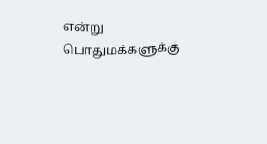என்று பொதுமக்களுக்கு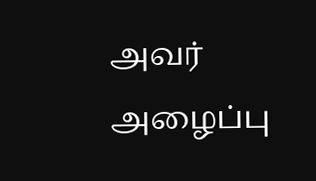அவர் அழைப்பு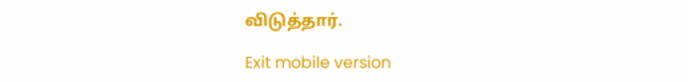விடுத்தார்.

Exit mobile version